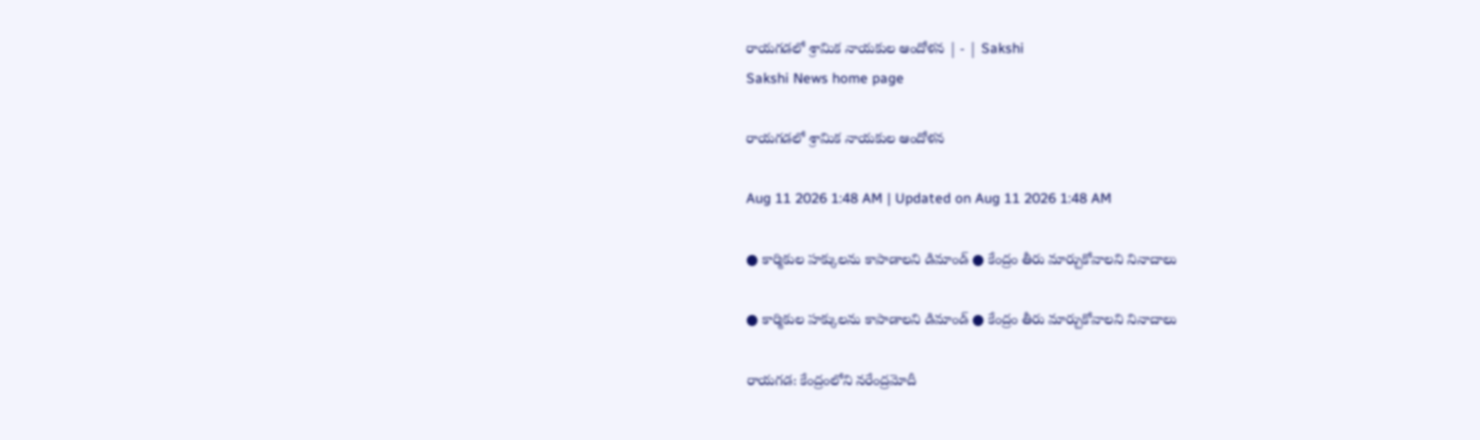రాయగడలో శ్రామిక నాయకుల ఆందోళన | - | Sakshi
Sakshi News home page

రాయగడలో శ్రామిక నాయకుల ఆందోళన

Aug 11 2026 1:48 AM | Updated on Aug 11 2026 1:48 AM

● కార్మికుల హక్కులను కాపాడాలని డిమాండ్‌ ● కేంద్రం తీరు మార్చుకోవాలని నినాదాలు

● కార్మికుల హక్కులను కాపాడాలని డిమాండ్‌ ● కేంద్రం తీరు మార్చుకోవాలని నినాదాలు

రాయగడ: కేంద్రంలోని నరేంద్రమోదీ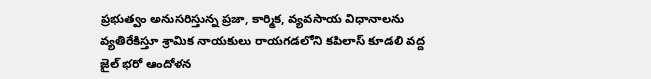ప్రభుత్వం అనుసరిస్తున్న ప్రజా, కార్మిక, వ్యవసాయ విధానాలను వ్యతిరేకిస్తూ శ్రామిక నాయకులు రాయగడలోని కపిలాస్‌ కూడలి వద్ద జైల్‌ భరో ఆందోళన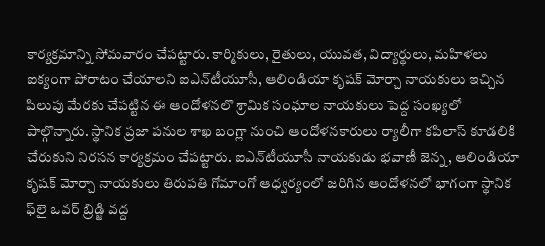కార్యక్రమాన్ని సోమవారం చేపట్టారు. కార్మికులు, రైతులు, యువత, విద్యార్థులు, మహిళలు ఐక్యంగా పోరాటం చేయాలని ఐఎన్‌టీయూసీ, ఆలిండియా కృషక్‌ మోర్చా నాయకులు ఇచ్చిన పిలుపు మేరకు చేపట్టిన ఈ ఆందోళనలొ శ్రామిక సంఘాల నాయకులు పెద్ద సంఖ్యలో పాల్గొన్నారు. స్థానిక ప్రజా పనుల శాఖ బంగ్లా నుంచి ఆందోళనకారులు ర్యాలీగా కపిలాస్‌ కూడలికి చేరుకుని నిరసన కార్యక్రమం చేపట్టారు. ఐఎన్‌టీయూసీ నాయకుడు భవాణీ జెన్న, ఆలిండియా కృషక్‌ మోర్చా నాయకులు తిరుపతి గోమాంగో ఆధ్వర్యంలో జరిగిన ఆందోళనలో భాగంగా స్థానిక ఫ్‌లై ఒవర్‌ బ్రిడ్జి వద్ద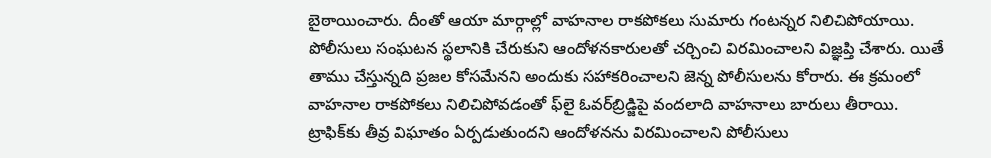బైఠాయించారు. దీంతో ఆయా మార్గాల్లో వాహనాల రాకపోకలు సుమారు గంటన్నర నిలిచిపోయాయి. పోలీసులు సంఘటన స్థలానికి చేరుకుని ఆందోళనకారులతో చర్చించి విరమించాలని విజ్ఞప్తి చేశారు. యితే తాము చేస్తున్నది ప్రజల కోసమేనని అందుకు సహాకరించాలని జెన్న పోలీసులను కోరారు. ఈ క్రమంలో వాహనాల రాకపోకలు నిలిచిపోవడంతో ఫ్‌లై ఓవర్‌బ్రిడ్జిపై వందలాది వాహనాలు బారులు తీరాయి. ట్రాఫిక్‌కు తీవ్ర విఘాతం ఏర్పడుతుందని ఆందోళనను విరమించాలని పోలీసులు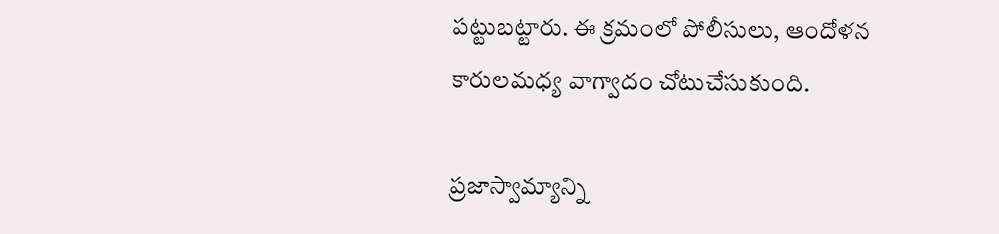పట్టుబట్టారు. ఈ క్రమంలో పోలీసులు, ఆందోళన కారులమధ్య వాగ్వాదం చోటుచేసుకుంది.

ప్రజాస్వామ్యాన్ని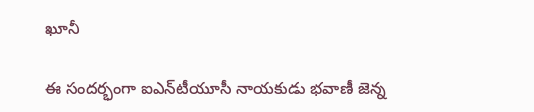ఖూనీ

ఈ సందర్భంగా ఐఎన్‌టీయూసీ నాయకుడు భవాణీ జెన్న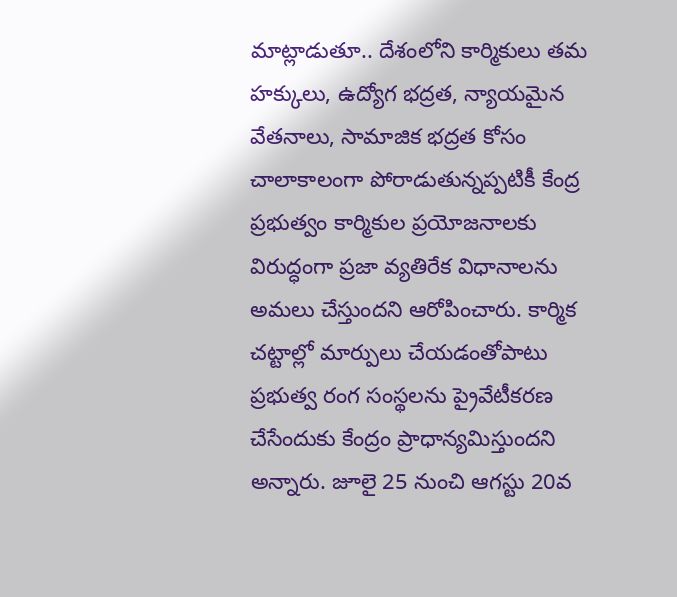మాట్లాడుతూ.. దేశంలోని కార్మికులు తమ హక్కులు, ఉద్యోగ భద్రత, న్యాయమైన వేతనాలు, సామాజిక భద్రత కోసం చాలాకాలంగా పోరాడుతున్నప్పటికీ కేంద్ర ప్రభుత్వం కార్మికుల ప్రయోజనాలకు విరుద్ధంగా ప్రజా వ్యతిరేక విధానాలను అమలు చేస్తుందని ఆరోపించారు. కార్మిక చట్టాల్లో మార్పులు చేయడంతోపాటు ప్రభుత్వ రంగ సంస్థలను ప్రైవేటీకరణ చేసేందుకు కేంద్రం ప్రాధాన్యమిస్తుందని అన్నారు. జూలై 25 నుంచి ఆగస్టు 20వ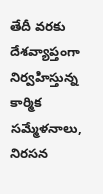తేదీ వరకు దేశవ్యాప్తంగా నిర్వహిస్తున్న కార్మిక సమ్మేళనాలు, నిరసన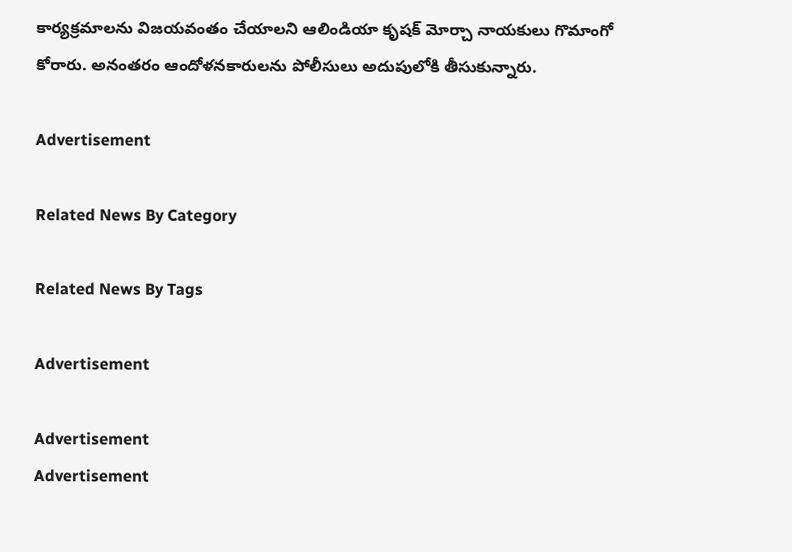కార్యక్రమాలను విజయవంతం చేయాలని ఆలిండియా కృషక్‌ మోర్చా నాయకులు గొమాంగో కోరారు. అనంతరం ఆందోళనకారులను పోలీసులు అదుపులోకి తీసుకున్నారు.

Advertisement

Related News By Category

Related News By Tags

Advertisement

Advertisement
Advertisement